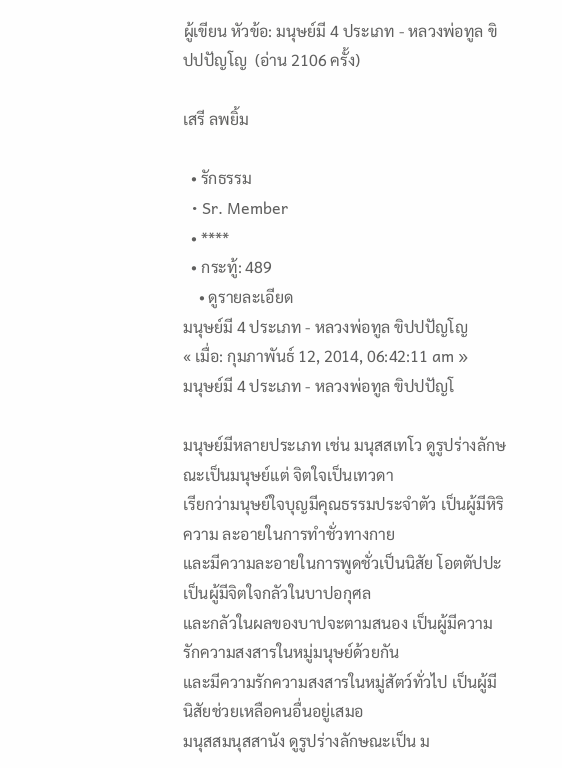ผู้เขียน หัวข้อ: มนุษย์มี 4 ประเภท - หลวงพ่อทูล ขิปปปัญโญ  (อ่าน 2106 ครั้ง)

เสรี ลพยิ้ม

  • รักธรรม
  • Sr. Member
  • ****
  • กระทู้: 489
    • ดูรายละเอียด
มนุษย์มี 4 ประเภท - หลวงพ่อทูล ขิปปปัญโญ
« เมื่อ: กุมภาพันธ์ 12, 2014, 06:42:11 am »
มนุษย์มี 4 ประเภท - หลวงพ่อทูล ขิปปปัญโ

มนุษย์มีหลายประเภท เช่น มนุสสเทโว ดูรูปร่างลักษณะเป็นมนุษย์แต่ จิตใจเป็นเทวดา
เรียกว่ามนุษย์ใจบุญมีคุณธรรมประจำตัว เป็นผู้มีหิริความ ละอายในการทำชั่วทางกาย
และมีความละอายในการพูดชั่วเป็นนิสัย โอตตัปปะ เป็นผู้มีจิตใจกลัวในบาปอกุศล
และกลัวในผลของบาปจะตามสนอง เป็นผู้มีความ รักความสงสารในหมู่มนุษย์ด้วยกัน
และมีความรักความสงสารในหมู่สัตว์ทั่วไป เป็นผู้มีนิสัยช่วยเหลือคนอื่นอยู่เสมอ
มนุสสมนุสสานัง ดูรูปร่างลักษณะเป็น ม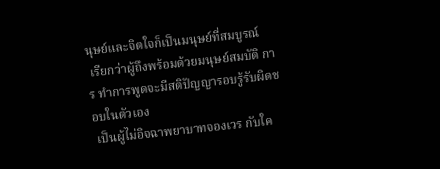นุษย์และจิตใจก็เป็นมนุษย์ที่สมบูรณ์
 เรียกว่าผู้ถึงพร้อมด้วยมนุษย์สมบัติ การ ทำการพูดจะมีสติปัญญารอบรู้รับผิดชอบในตัวเอง
 เป็นผู้ไม่อิจฉาพยาบาทจองเวร กับใค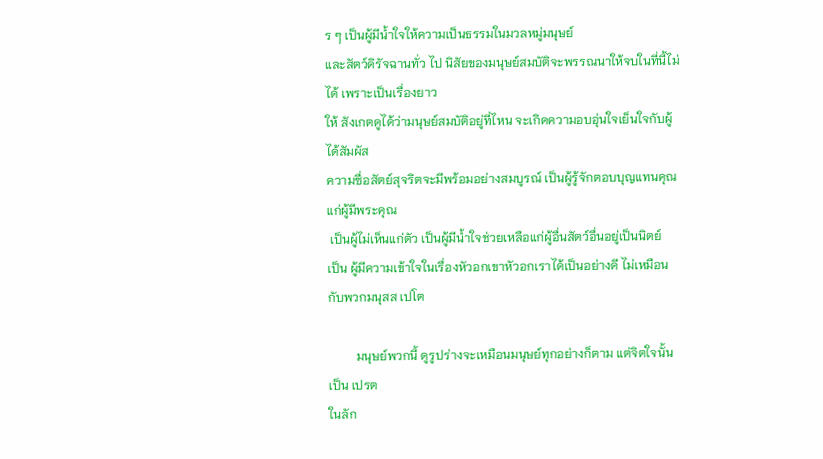ร ๆ เป็นผู้มีน้ำใจให้ความเป็นธรรมในมวลหมู่มนุษย์
และสัตว์ดิรัจฉานทั่ว ไป นิสัยของมนุษย์สมบัติจะพรรณนาให้จบในที่นี้ไม่ได้ เพราะเป็นเรื่องยาว
ให้ สังเกตดูได้ว่ามนุษย์สมบัติอยู่ที่ไหน จะเกิดความอบอุ่นใจเย็นใจกับผู้ได้สัมผัส
ความซื่อสัตย์สุจริตจะมีพร้อมอย่างสมบูรณ์ เป็นผู้รู้จักตอบบุญแทนคุณแก่ผู้มีพระคุณ
 เป็นผู้ไม่เห็นแก่ตัว เป็นผู้มีน้ำใจช่วยเหลือแก่ผู้อื่นสัตว์อื่นอยู่เป็นนิตย์
เป็น ผู้มีความเข้าใจในเรื่องหัวอกเขาหัวอกเราได้เป็นอย่างดี ไม่เหมือนกับพวกมนุสส เปโต

         มนุษย์พวกนี้ ดูรูปร่างจะเหมือนมนุษย์ทุกอย่างก็ตาม แต่จิตใจนั้นเป็น เปรต
ในลัก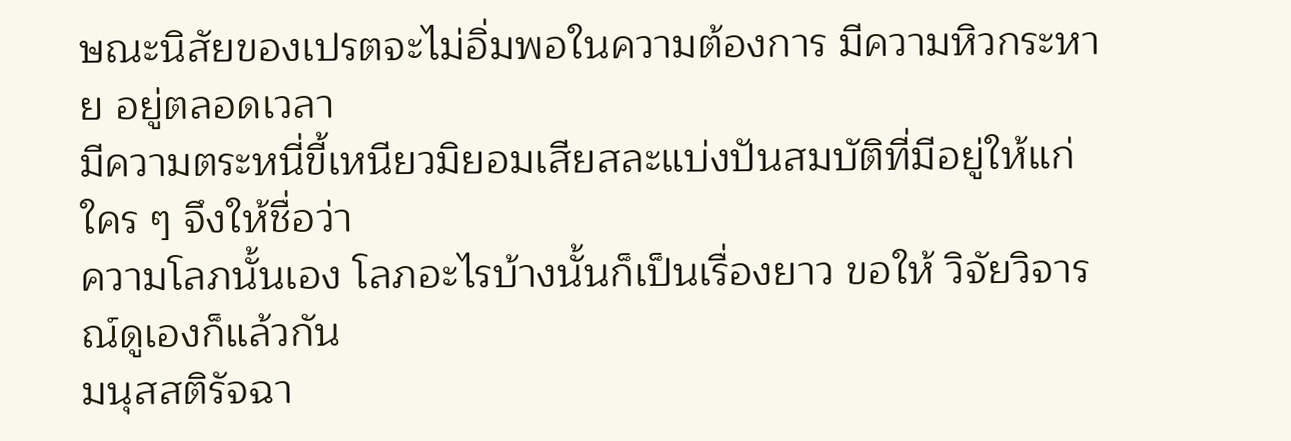ษณะนิสัยของเปรตจะไม่อิ่มพอในความต้องการ มีความหิวกระหาย อยู่ตลอดเวลา
มีความตระหนี่ขี้เหนียวมิยอมเสียสละแบ่งปันสมบัติที่มีอยู่ให้แก่ ใคร ๆ จึงให้ชื่อว่า
ความโลภนั้นเอง โลภอะไรบ้างนั้นก็เป็นเรื่องยาว ขอให้ วิจัยวิจารณ์ดูเองก็แล้วกัน
มนุสสติรัจฉา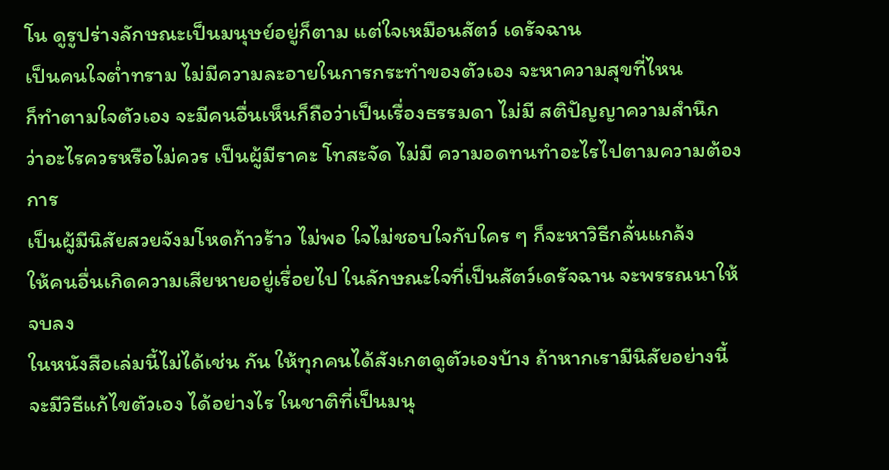โน ดูรูปร่างลักษณะเป็นมนุษย์อยู่ก็ตาม แต่ใจเหมือนสัตว์ เดรัจฉาน
เป็นคนใจต่ำทราม ไม่มีความละอายในการกระทำของตัวเอง จะหาความสุขที่ไหน
ก็ทำตามใจตัวเอง จะมีคนอื่นเห็นก็ถือว่าเป็นเรื่องธรรมดา ไม่มี สติปัญญาความสำนึก
ว่าอะไรควรหรือไม่ควร เป็นผู้มีราคะ โทสะจัด ไม่มี ความอดทนทำอะไรไปตามความต้องการ
เป็นผู้มีนิสัยสวยจังมโหดก้าวร้าว ไม่พอ ใจไม่ชอบใจกับใคร ๆ ก็จะหาวิธีกลั่นแกล้ง
ให้คนอื่นเกิดความเสียหายอยู่เรื่อยไป ในลักษณะใจที่เป็นสัตว์เดรัจฉาน จะพรรณนาให้จบลง
ในหนังสือเล่มนี้ไม่ได้เช่น กัน ให้ทุกคนได้สังเกตดูตัวเองบ้าง ถ้าหากเรามีนิสัยอย่างนี้
จะมีวิธีแก้ไขตัวเอง ได้อย่างไร ในชาติที่เป็นมนุ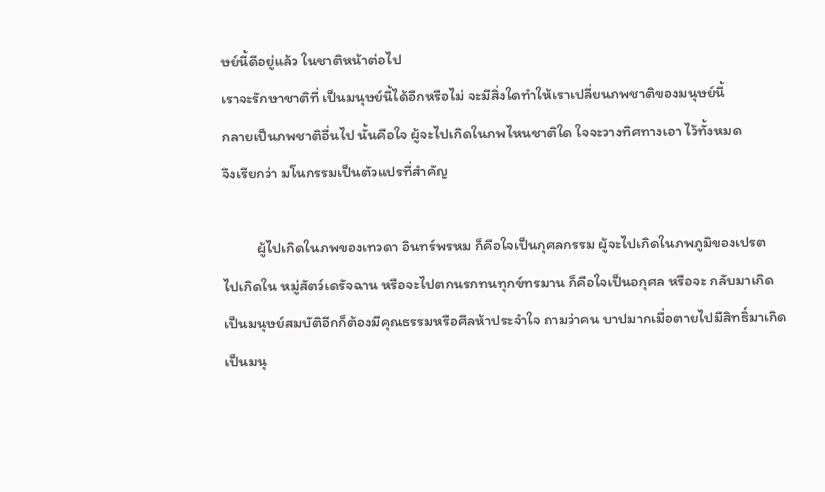ษย์นี้ดีอยู่แล้ว ในชาติหน้าต่อไป
เราจะรักษาชาติที่ เป็นมนุษย์นี้ได้อีกหรือไม่ จะมีสิ่งใดทำให้เราเปลี่ยนภพชาติของมนุษย์นี้
กลายเป็นภพชาติอื่นไป นั้นคือใจ ผู้จะไปเกิดในภพไหนชาติใด ใจจะวางทิศทางเอา ไว้ทั้งหมด
จึงเรียกว่า มโนกรรมเป็นตัวแปรที่สำคัญ

          ผู้ไปเกิดในภพของเทวดา อินทร์พรหม ก็คือใจเป็นกุศลกรรม ผู้จะไปเกิดในภพภูมิของเปรต
ไปเกิดใน หมู่สัตว์เดรัจฉาน หรือจะไปตกนรกทนทุกข์ทรมาน ก็คือใจเป็นอกุศล หรือจะ กลับมาเกิด
เป็นมนุษย์สมบัติอีกก็ต้องมีคุณธรรมหรือศีลห้าประจำใจ ถามว่าคน บาปมากเมื่อตายไปมีสิทธิ์มาเกิด
เป็นมนุ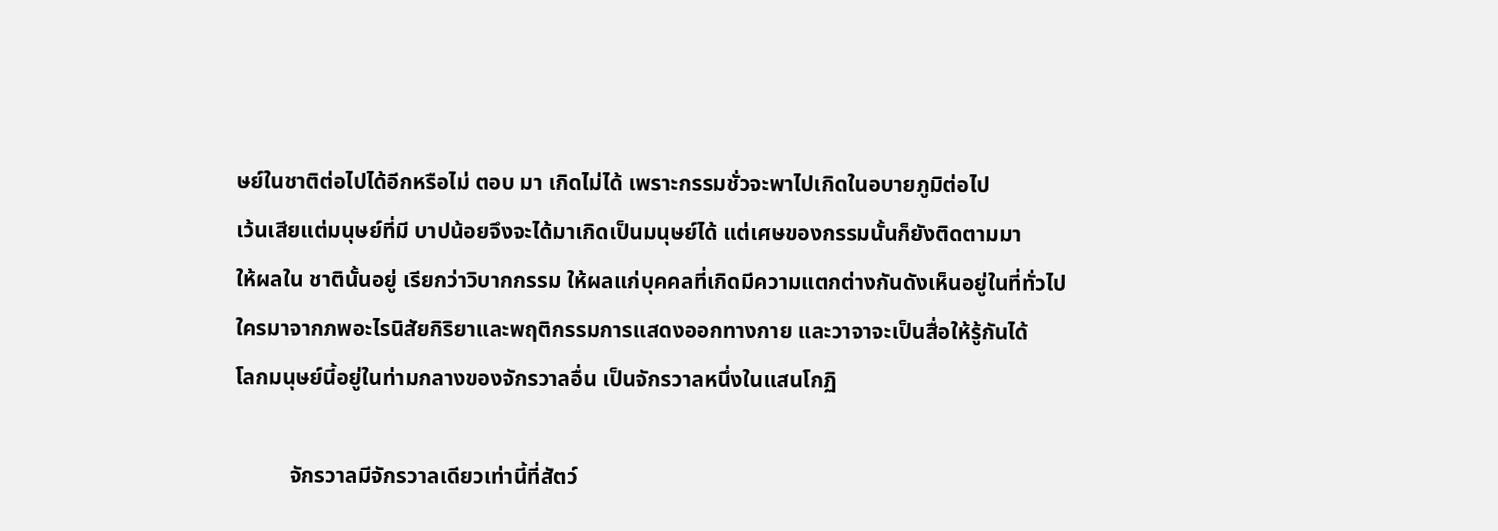ษย์ในชาติต่อไปได้อีกหรือไม่ ตอบ มา เกิดไม่ได้ เพราะกรรมชั่วจะพาไปเกิดในอบายภูมิต่อไป
เว้นเสียแต่มนุษย์ที่มี บาปน้อยจึงจะได้มาเกิดเป็นมนุษย์ได้ แต่เศษของกรรมนั้นก็ยังติดตามมา
ให้ผลใน ชาตินั้นอยู่ เรียกว่าวิบากกรรม ให้ผลแก่บุคคลที่เกิดมีความแตกต่างกันดังเห็นอยู่ในที่ทั่วไป
ใครมาจากภพอะไรนิสัยกิริยาและพฤติกรรมการแสดงออกทางกาย และวาจาจะเป็นสื่อให้รู้กันได้
โลกมนุษย์นี้อยู่ในท่ามกลางของจักรวาลอื่น เป็นจักรวาลหนึ่งในแสนโกฏิ

          จักรวาลมีจักรวาลเดียวเท่านี้ที่สัตว์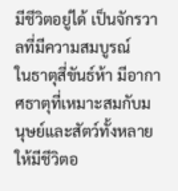มีชีวิตอยู่ได้ เป็นจักรวาลที่มีความสมบูรณ์
ในธาตุสี่ขันธ์ห้า มีอากาศธาตุที่เหมาะสมกับมนุษย์และสัตว์ทั้งหลายให้มีชีวิตอ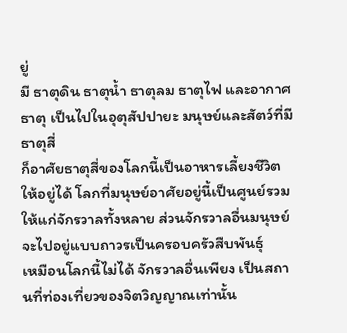ยู่
มี ธาตุดิน ธาตุน้ำ ธาตุลม ธาตุไฟ และอากาศธาตุ เป็นไปในอุตุสัปปายะ มนุษย์และสัตว์ที่มีธาตุสี่
ก็อาศัยธาตุสี่ของโลกนี้เป็นอาหารเลี้ยงชีวิตให้อยู่ได้ โลกที่มนุษย์อาศัยอยู่นี้เป็นศูนย์รวม
ให้แก่จักรวาลทั้งหลาย ส่วนจักรวาลอื่นมนุษย์ จะไปอยู่แบบถาวรเป็นครอบครัวสืบพันธุ์
เหมือนโลกนี้ไม่ได้ จักรวาลอื่นเพียง เป็นสถานที่ท่องเที่ยวของจิตวิญญาณเท่านั้น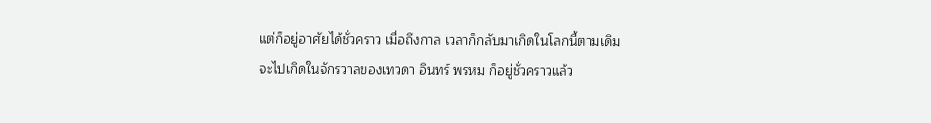แต่ก็อยู่อาศัยได้ชั่วคราว เมื่อถึงกาล เวลาก็กลับมาเกิดในโลกนี้ตามเดิม
จะไปเกิดในจักรวาลของเทวดา อินทร์ พรหม ก็อยู่ชั่วคราวแล้ว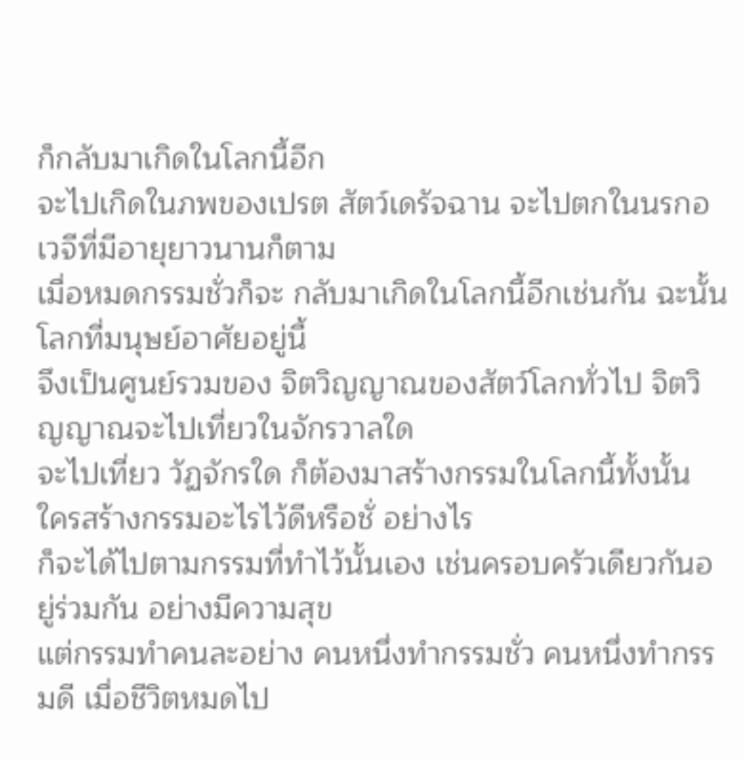ก็กลับมาเกิดในโลกนี้อีก
จะไปเกิดในภพของเปรต สัตว์เดรัจฉาน จะไปตกในนรกอเวจีที่มีอายุยาวนานก็ตาม
เมื่อหมดกรรมชั่วก็จะ กลับมาเกิดในโลกนี้อีกเช่นกัน ฉะนั้นโลกที่มนุษย์อาศัยอยู่นี้
จึงเป็นศูนย์รวมของ จิตวิญญาณของสัตว์โลกทั่วไป จิตวิญญาณจะไปเที่ยวในจักรวาลใด
จะไปเที่ยว วัฏจักรใด ก็ต้องมาสร้างกรรมในโลกนี้ทั้งนั้น ใครสร้างกรรมอะไรไว้ดีหรือชั่ อย่างไร
ก็จะได้ไปตามกรรมที่ทำไว้นั้นเอง เช่นครอบครัวเดียวกันอยู่ร่วมกัน อย่างมีความสุข
แต่กรรมทำคนละอย่าง คนหนึ่งทำกรรมชั่ว คนหนึ่งทำกรรมดี เมื่อชีวิตหมดไป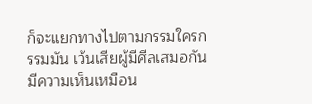ก็จะแยกทางไปตามกรรมใครกรรมมัน เว้นเสียผู้มีศีลเสมอกัน มีความเห็นเหมือน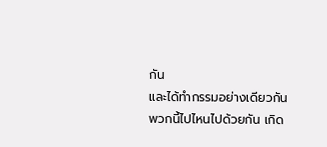กัน
และได้ทำกรรมอย่างเดียวกัน พวกนี้ไปไหนไปด้วยกัน เกิด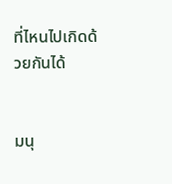ที่ไหนไปเกิดด้วยกันได้


มนุ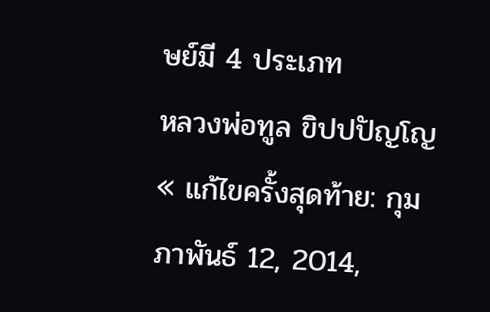ษย์มี 4 ประเภท
หลวงพ่อทูล ขิปปปัญโญ
« แก้ไขครั้งสุดท้าย: กุมภาพันธ์ 12, 2014,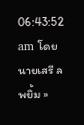06:43:52 am โดย นายเสรี ลพยิ้ม »